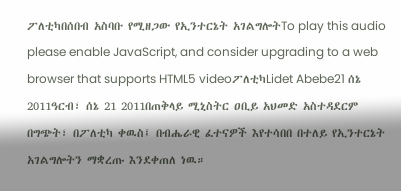ፖለቲካበሰበብ አስባቡ የሚዘጋው የኢንተርኔት አገልግሎትTo play this audio please enable JavaScript, and consider upgrading to a web browser that supports HTML5 videoፖለቲካLidet Abebe21 ሰኔ 2011ዓርብ፣ ሰኔ 21 2011በጠቅላይ ሚኒስትር ዐቢይ አህመድ አስተዳደርም በግጭት፣ በፖለቲካ ቀዉስ፤ በብሔራዊ ፈተናዎች እየተሳበበ በተለይ የኢንተርኔት አገልግሎትን ማቋረጡ እንደቀጠለ ነዉ።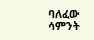ባለፈው ሳምንት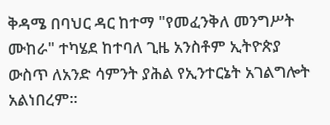ቅዳሜ በባህር ዳር ከተማ "የመፈንቅለ መንግሥት ሙከራ" ተካሄደ ከተባለ ጊዜ አንስቶም ኢትዮጵያ ውስጥ ለአንድ ሳምንት ያሕል የኢንተርኔት አገልግሎት አልነበረም።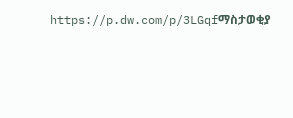https://p.dw.com/p/3LGqfማስታወቂያ